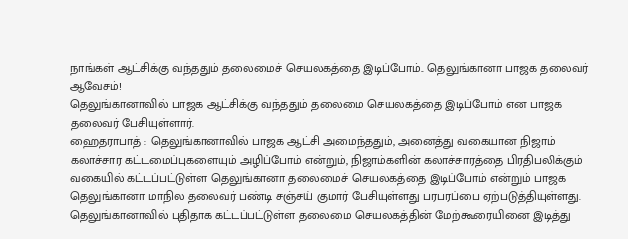நாங்கள் ஆட்சிக்கு வந்ததும் தலைமைச் செயலகத்தை இடிப்போம்.. தெலுங்கானா பாஜக தலைவர் ஆவேசம்!
தெலுங்கானாவில் பாஜக ஆட்சிக்கு வந்ததும் தலைமை செயலகத்தை இடிப்போம் என பாஜக தலைவர் பேசியுள்ளார்.
ஹைதராபாத் : தெலுங்கானாவில் பாஜக ஆட்சி அமைந்ததும், அனைத்து வகையான நிஜாம் கலாச்சார கட்டமைப்புகளையும் அழிப்போம் என்றும், நிஜாம்களின் கலாச்சாரத்தை பிரதிபலிக்கும் வகையில் கட்டப்பட்டுள்ள தெலுங்கானா தலைமைச் செயலகத்தை இடிப்போம் என்றும் பாஜக தெலுங்கானா மாநில தலைவர் பண்டி சஞ்சய் குமார் பேசியுள்ளது பரபரப்பை ஏற்படுத்தியுள்ளது.
தெலுங்கானாவில் புதிதாக கட்டப்பட்டுள்ள தலைமை செயலகத்தின் மேற்கூரையினை இடித்து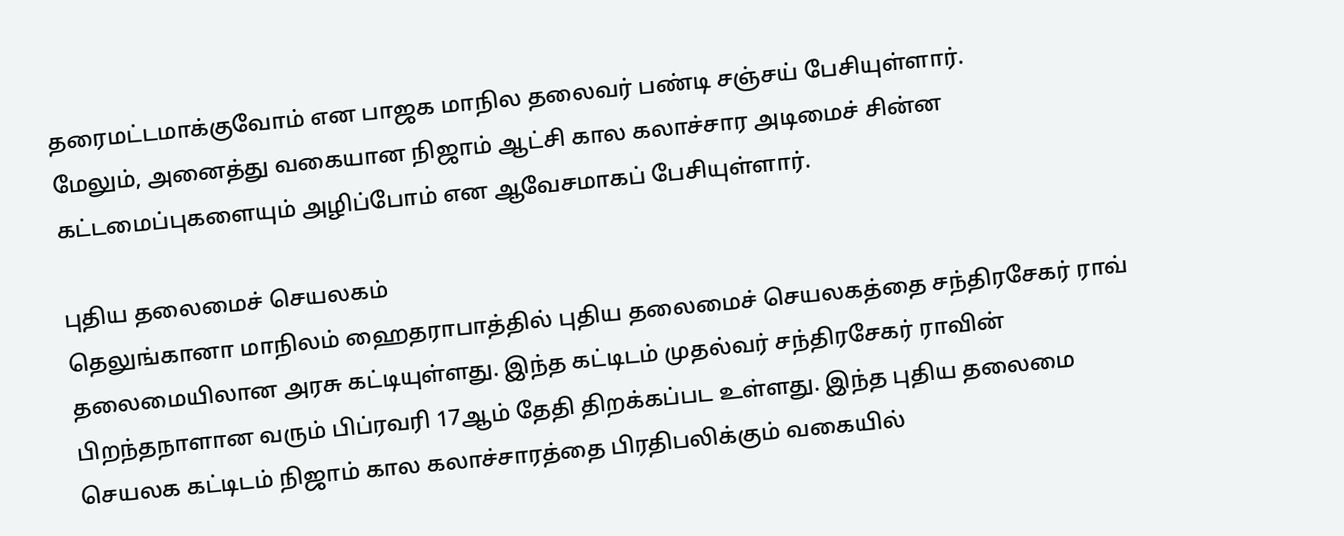தரைமட்டமாக்குவோம் என பாஜக மாநில தலைவர் பண்டி சஞ்சய் பேசியுள்ளார்.
மேலும், அனைத்து வகையான நிஜாம் ஆட்சி கால கலாச்சார அடிமைச் சின்ன கட்டமைப்புகளையும் அழிப்போம் என ஆவேசமாகப் பேசியுள்ளார்.

புதிய தலைமைச் செயலகம்
தெலுங்கானா மாநிலம் ஹைதராபாத்தில் புதிய தலைமைச் செயலகத்தை சந்திரசேகர் ராவ் தலைமையிலான அரசு கட்டியுள்ளது. இந்த கட்டிடம் முதல்வர் சந்திரசேகர் ராவின் பிறந்தநாளான வரும் பிப்ரவரி 17ஆம் தேதி திறக்கப்பட உள்ளது. இந்த புதிய தலைமை செயலக கட்டிடம் நிஜாம் கால கலாச்சாரத்தை பிரதிபலிக்கும் வகையில்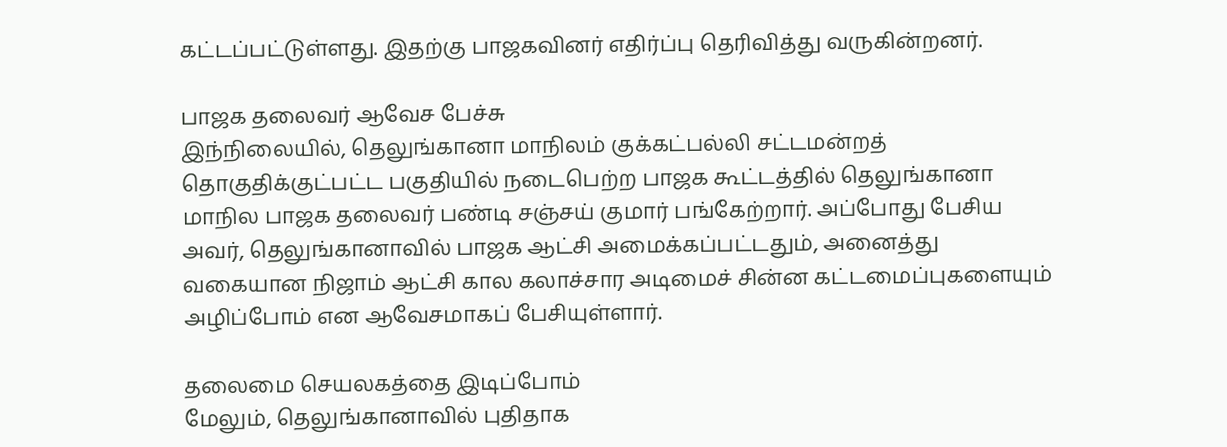கட்டப்பட்டுள்ளது. இதற்கு பாஜகவினர் எதிர்ப்பு தெரிவித்து வருகின்றனர்.

பாஜக தலைவர் ஆவேச பேச்சு
இந்நிலையில், தெலுங்கானா மாநிலம் குக்கட்பல்லி சட்டமன்றத் தொகுதிக்குட்பட்ட பகுதியில் நடைபெற்ற பாஜக கூட்டத்தில் தெலுங்கானா மாநில பாஜக தலைவர் பண்டி சஞ்சய் குமார் பங்கேற்றார். அப்போது பேசிய அவர், தெலுங்கானாவில் பாஜக ஆட்சி அமைக்கப்பட்டதும், அனைத்து வகையான நிஜாம் ஆட்சி கால கலாச்சார அடிமைச் சின்ன கட்டமைப்புகளையும் அழிப்போம் என ஆவேசமாகப் பேசியுள்ளார்.

தலைமை செயலகத்தை இடிப்போம்
மேலும், தெலுங்கானாவில் புதிதாக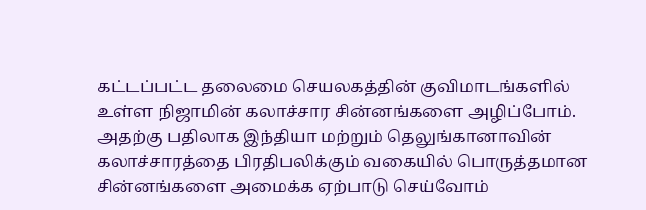கட்டப்பட்ட தலைமை செயலகத்தின் குவிமாடங்களில் உள்ள நிஜாமின் கலாச்சார சின்னங்களை அழிப்போம். அதற்கு பதிலாக இந்தியா மற்றும் தெலுங்கானாவின் கலாச்சாரத்தை பிரதிபலிக்கும் வகையில் பொருத்தமான சின்னங்களை அமைக்க ஏற்பாடு செய்வோம்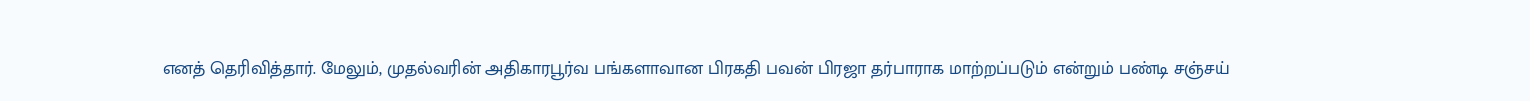எனத் தெரிவித்தார். மேலும், முதல்வரின் அதிகாரபூர்வ பங்களாவான பிரகதி பவன் பிரஜா தர்பாராக மாற்றப்படும் என்றும் பண்டி சஞ்சய்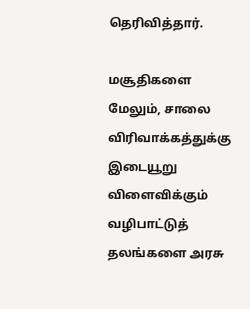தெரிவித்தார்.

மசூதிகளை
மேலும், சாலை விரிவாக்கத்துக்கு இடையூறு விளைவிக்கும் வழிபாட்டுத் தலங்களை அரசு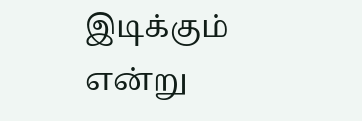இடிக்கும் என்று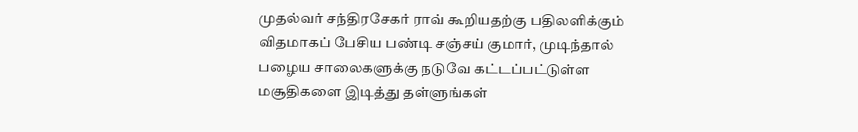முதல்வர் சந்திரசேகர் ராவ் கூறியதற்கு பதிலளிக்கும் விதமாகப் பேசிய பண்டி சஞ்சய் குமார், முடிந்தால் பழைய சாலைகளுக்கு நடுவே கட்டப்பட்டுள்ள மசூதிகளை இடித்து தள்ளுங்கள்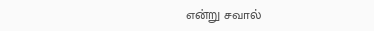என்று சவால்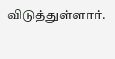விடுத்துள்ளார்.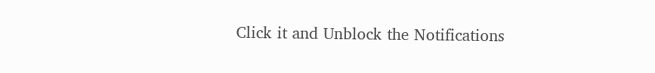Click it and Unblock the Notifications